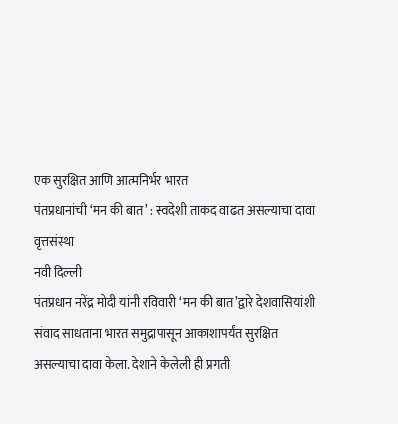एक सुरक्षित आणि आत्मनिर्भर भारत
पंतप्रधानांची ‘मन की बात’ : स्वदेशी ताकद वाढत असल्याचा दावा
वृत्तसंस्था
नवी दिल्ली
पंतप्रधान नरेंद्र मोदी यांनी रविवारी ‘मन की बात’द्वारे देशवासियांशी संवाद साधताना भारत समुद्रापासून आकाशापर्यंत सुरक्षित असल्याचा दावा केला. देशाने केलेली ही प्रगती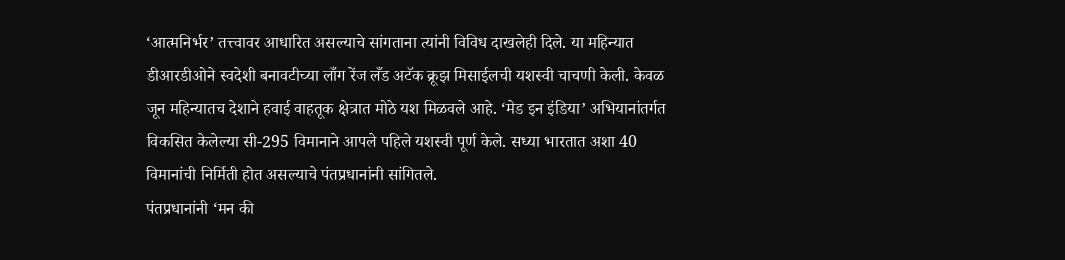‘आत्मनिर्भर’ तत्त्वावर आधारित असल्याचे सांगताना त्यांनी विविध दाखलेही दिले. या महिन्यात डीआरडीओने स्वदेशी बनावटीच्या लाँग रेंज लँड अटॅक क्रूझ मिसाईलची यशस्वी चाचणी केली. केवळ जून महिन्यातच देशाने हवाई वाहतूक क्षेत्रात मोठे यश मिळवले आहे. ‘मेड इन इंडिया’ अभियानांतर्गत विकसित केलेल्या सी-295 विमानाने आपले पहिले यशस्वी पूर्ण केले. सध्या भारतात अशा 40 विमानांची निर्मिती होत असल्याचे पंतप्रधानांनी सांगितले.
पंतप्रधानांनी ‘मन की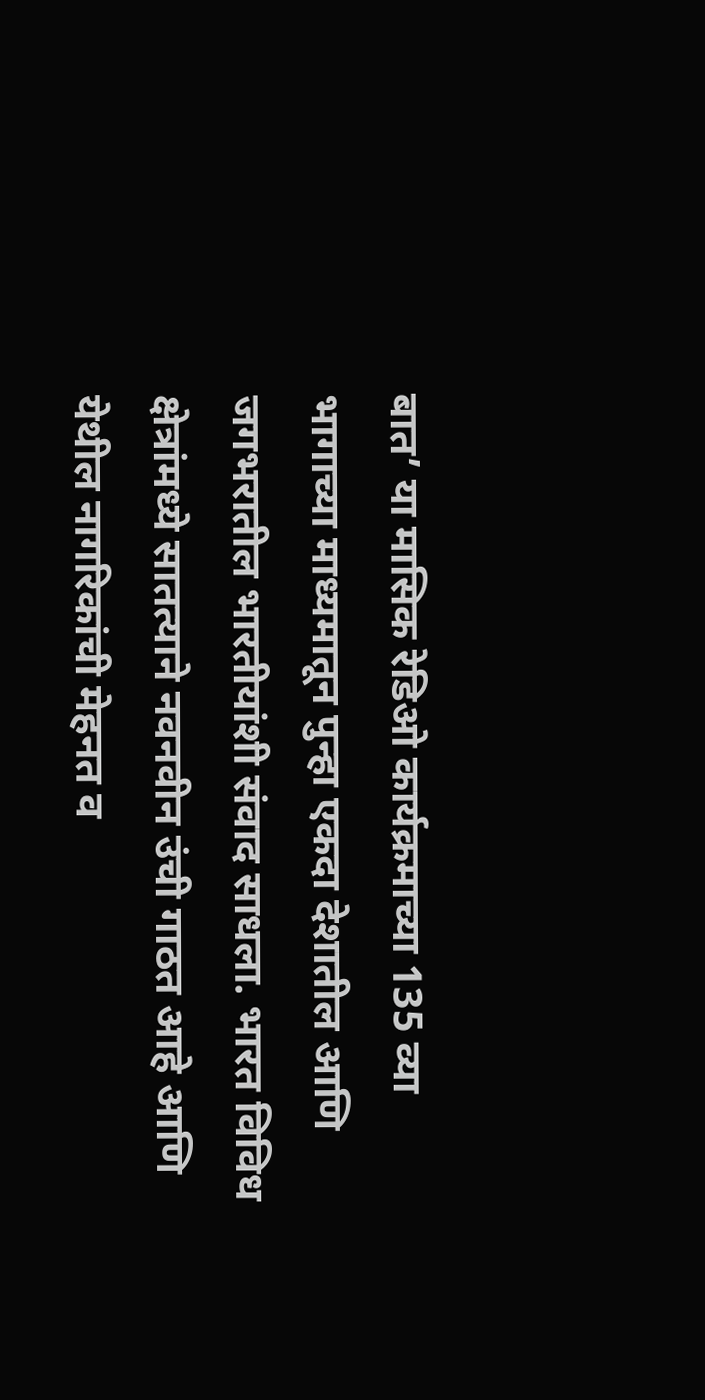बात’ या मासिक रेडिओ कार्यक्रमाच्या 135 व्या भागाच्या माध्यमातून पुन्हा एकदा देशातील आणि जगभरातील भारतीयांशी संवाद साधला. भारत विविध क्षेत्रांमध्ये सातत्याने नवनवीन उंची गाठत आहे आणि येथील नागरिकांची मेहनत व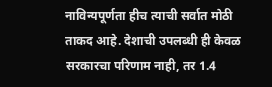नाविन्यपूर्णता हीच त्याची सर्वात मोठी ताकद आहे. देशाची उपलब्धी ही केवळ सरकारचा परिणाम नाही, तर 1.4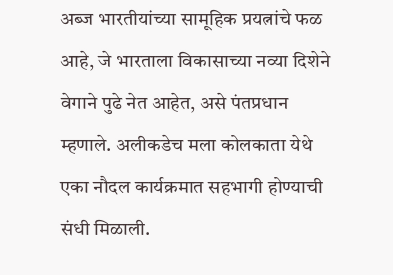अब्ज भारतीयांच्या सामूहिक प्रयत्नांचे फळ आहे, जे भारताला विकासाच्या नव्या दिशेने वेगाने पुढे नेत आहेत, असे पंतप्रधान म्हणाले. अलीकडेच मला कोलकाता येथे एका नौदल कार्यक्रमात सहभागी होण्याची संधी मिळाली.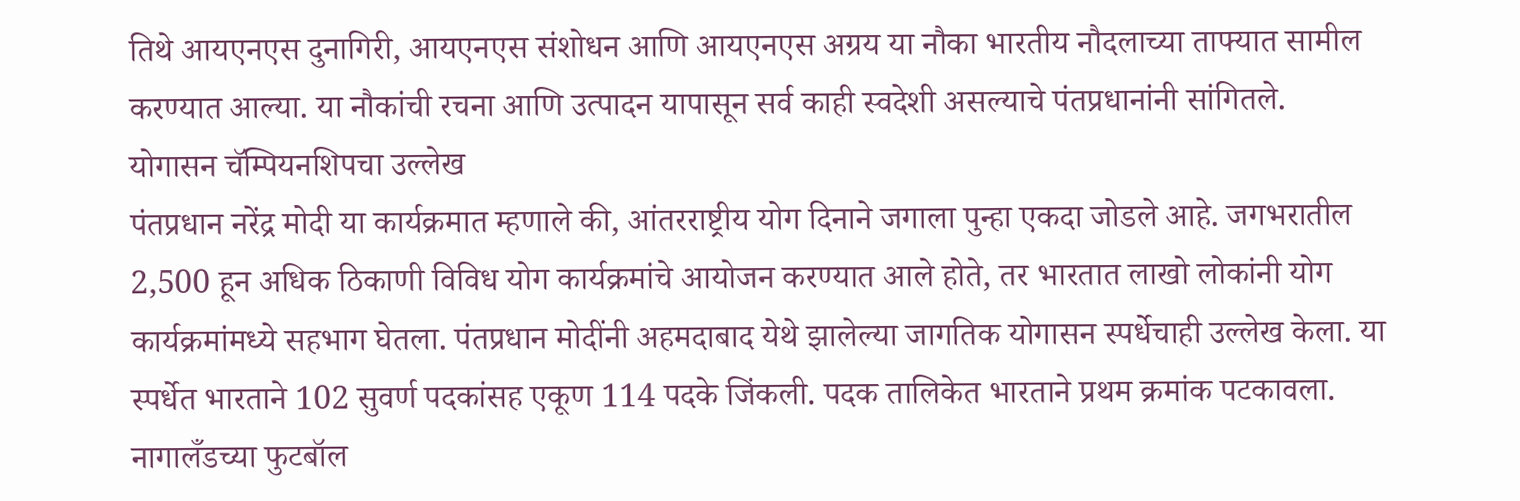तिथे आयएनएस दुनागिरी, आयएनएस संशोधन आणि आयएनएस अग्रय या नौका भारतीय नौदलाच्या ताफ्यात सामील करण्यात आल्या. या नौकांची रचना आणि उत्पादन यापासून सर्व काही स्वदेशी असल्याचे पंतप्रधानांनी सांगितले.
योगासन चॅम्पियनशिपचा उल्लेख
पंतप्रधान नरेंद्र मोदी या कार्यक्रमात म्हणाले की, आंतरराष्ट्रीय योग दिनाने जगाला पुन्हा एकदा जोडले आहे. जगभरातील 2,500 हून अधिक ठिकाणी विविध योग कार्यक्रमांचे आयोजन करण्यात आले होते, तर भारतात लाखो लोकांनी योग कार्यक्रमांमध्ये सहभाग घेतला. पंतप्रधान मोदींनी अहमदाबाद येथे झालेल्या जागतिक योगासन स्पर्धेचाही उल्लेख केला. या स्पर्धेत भारताने 102 सुवर्ण पदकांसह एकूण 114 पदके जिंकली. पदक तालिकेत भारताने प्रथम क्रमांक पटकावला.
नागालँडच्या फुटबॉल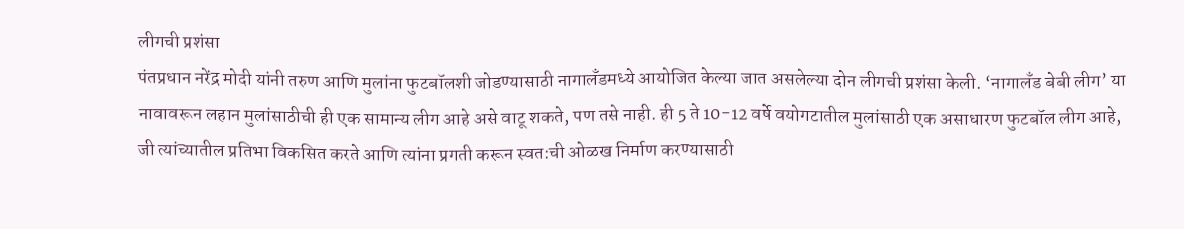लीगची प्रशंसा
पंतप्रधान नरेंद्र मोदी यांनी तरुण आणि मुलांना फुटबॉलशी जोडण्यासाठी नागालँडमध्ये आयोजित केल्या जात असलेल्या दोन लीगची प्रशंसा केली. ‘नागालँड बेबी लीग’ या नावावरून लहान मुलांसाठीची ही एक सामान्य लीग आहे असे वाटू शकते, पण तसे नाही. ही 5 ते 10-12 वर्षे वयोगटातील मुलांसाठी एक असाधारण फुटबॉल लीग आहे, जी त्यांच्यातील प्रतिभा विकसित करते आणि त्यांना प्रगती करून स्वत:ची ओळख निर्माण करण्यासाठी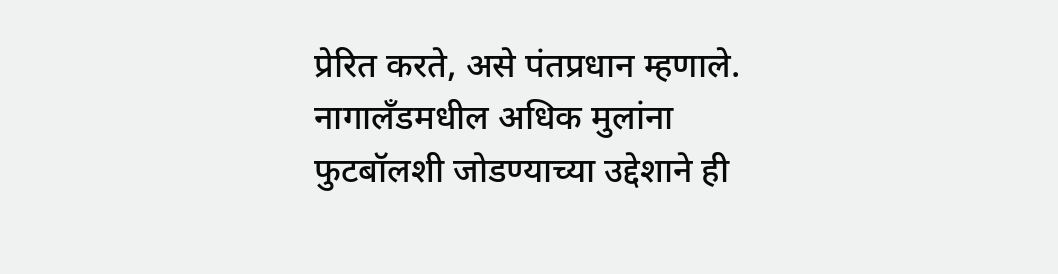प्रेरित करते, असे पंतप्रधान म्हणाले. नागालँडमधील अधिक मुलांना फुटबॉलशी जोडण्याच्या उद्देशाने ही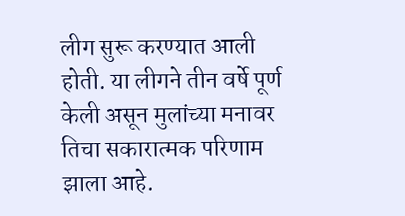लीग सुरू करण्यात आली होती. या लीगने तीन वर्षे पूर्ण केली असून मुलांच्या मनावर तिचा सकारात्मक परिणाम झाला आहे.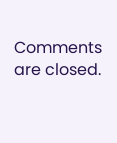Comments are closed.